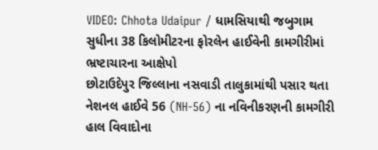VIDEO: Chhota Udaipur / ધામસિયાથી જબુગામ સુધીના 38 કિલોમીટરના ફોરલેન હાઈવેની કામગીરીમાં ભ્રષ્ટાચારના આક્ષેપો
છોટાઉદેપુર જિલ્લાના નસવાડી તાલુકામાંથી પસાર થતા નેશનલ હાઈવે 56 (NH-56) ના નવિનીકરણની કામગીરી હાલ વિવાદોના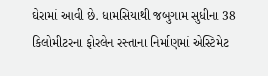ઘેરામાં આવી છે. ધામસિયાથી જબુગામ સુધીના 38 કિલોમીટરના ફોરલેન રસ્તાના નિર્માણમાં એસ્ટિમેટ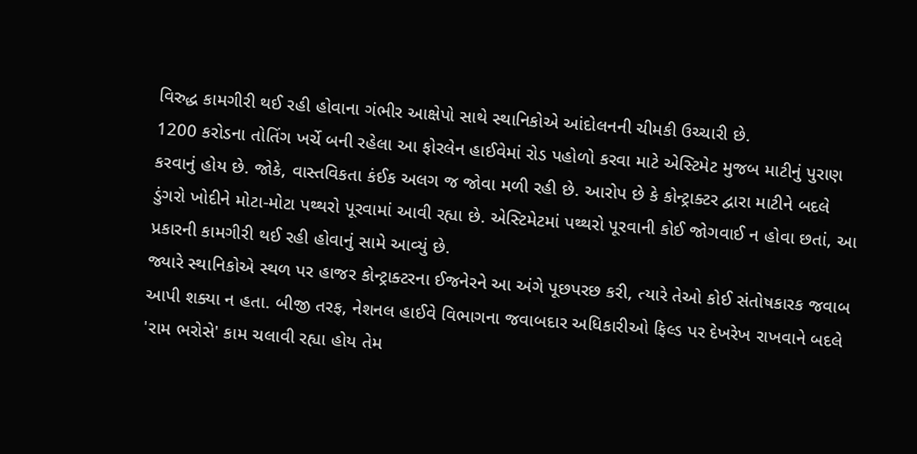વિરુદ્ધ કામગીરી થઈ રહી હોવાના ગંભીર આક્ષેપો સાથે સ્થાનિકોએ આંદોલનની ચીમકી ઉચ્ચારી છે.
1200 કરોડના તોતિંગ ખર્ચે બની રહેલા આ ફોરલેન હાઈવેમાં રોડ પહોળો કરવા માટે એસ્ટિમેટ મુજબ માટીનું પુરાણ કરવાનું હોય છે. જોકે, વાસ્તવિકતા કંઈક અલગ જ જોવા મળી રહી છે. આરોપ છે કે કોન્ટ્રાક્ટર દ્વારા માટીને બદલે ડુંગરો ખોદીને મોટા-મોટા પથ્થરો પૂરવામાં આવી રહ્યા છે. એસ્ટિમેટમાં પથ્થરો પૂરવાની કોઈ જોગવાઈ ન હોવા છતાં, આ પ્રકારની કામગીરી થઈ રહી હોવાનું સામે આવ્યું છે.
જ્યારે સ્થાનિકોએ સ્થળ પર હાજર કોન્ટ્રાક્ટરના ઈજનેરને આ અંગે પૂછપરછ કરી, ત્યારે તેઓ કોઈ સંતોષકારક જવાબ આપી શક્યા ન હતા. બીજી તરફ, નેશનલ હાઈવે વિભાગના જવાબદાર અધિકારીઓ ફિલ્ડ પર દેખરેખ રાખવાને બદલે 'રામ ભરોસે' કામ ચલાવી રહ્યા હોય તેમ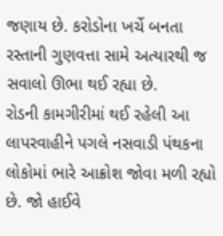જણાય છે. કરોડોના ખર્ચે બનતા રસ્તાની ગુણવત્તા સામે અત્યારથી જ સવાલો ઊભા થઈ રહ્યા છે.
રોડની કામગીરીમાં થઈ રહેલી આ લાપરવાહીને પગલે નસવાડી પંથકના લોકોમાં ભારે આક્રોશ જોવા મળી રહ્યો છે. જો હાઈવે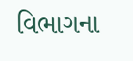વિભાગના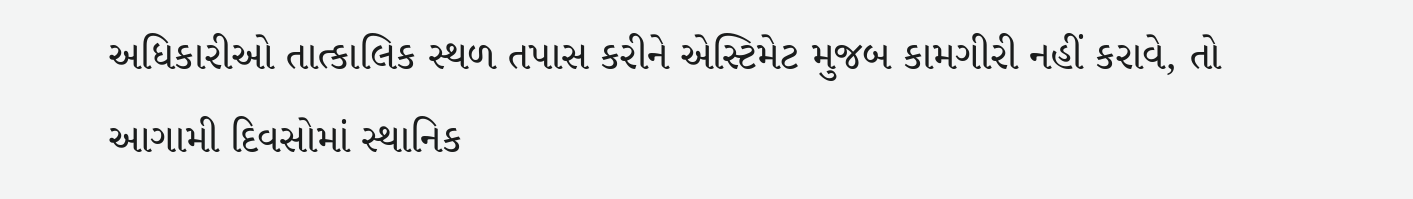અધિકારીઓ તાત્કાલિક સ્થળ તપાસ કરીને એસ્ટિમેટ મુજબ કામગીરી નહીં કરાવે, તો આગામી દિવસોમાં સ્થાનિક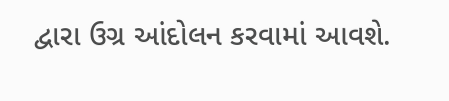દ્વારા ઉગ્ર આંદોલન કરવામાં આવશે.